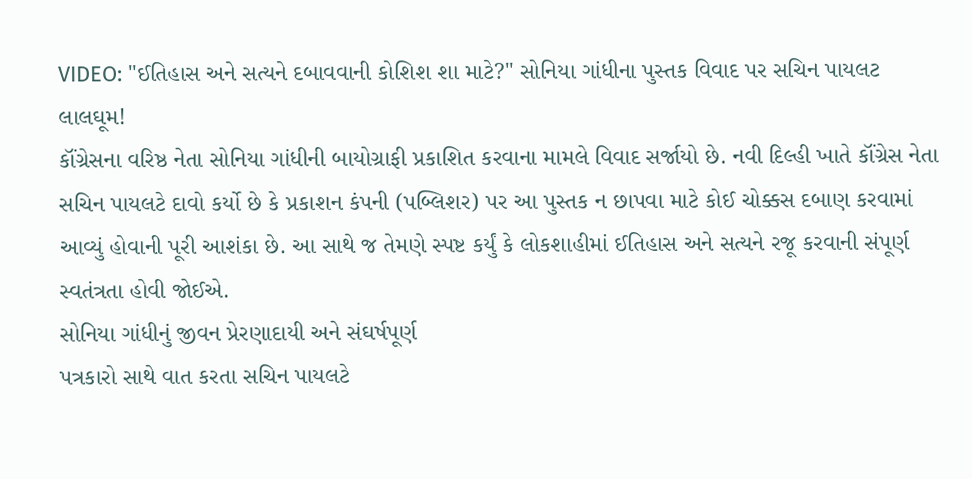VIDEO: "ઈતિહાસ અને સત્યને દબાવવાની કોશિશ શા માટે?" સોનિયા ગાંધીના પુસ્તક વિવાદ પર સચિન પાયલટ લાલઘૂમ!
કૉંગ્રેસના વરિષ્ઠ નેતા સોનિયા ગાંધીની બાયોગ્રાફી પ્રકાશિત કરવાના મામલે વિવાદ સર્જાયો છે. નવી દિલ્હી ખાતે કૉંગ્રેસ નેતા સચિન પાયલટે દાવો કર્યો છે કે પ્રકાશન કંપની (પબ્લિશર) પર આ પુસ્તક ન છાપવા માટે કોઈ ચોક્કસ દબાણ કરવામાં આવ્યું હોવાની પૂરી આશંકા છે. આ સાથે જ તેમણે સ્પષ્ટ કર્યું કે લોકશાહીમાં ઈતિહાસ અને સત્યને રજૂ કરવાની સંપૂર્ણ સ્વતંત્રતા હોવી જોઈએ.
સોનિયા ગાંધીનું જીવન પ્રેરણાદાયી અને સંઘર્ષપૂર્ણ
પત્રકારો સાથે વાત કરતા સચિન પાયલટે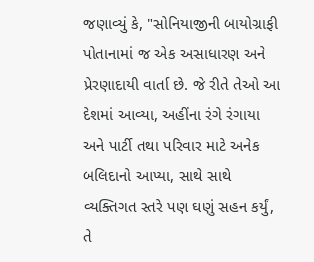જણાવ્યું કે, "સોનિયાજીની બાયોગ્રાફી પોતાનામાં જ એક અસાધારણ અને પ્રેરણાદાયી વાર્તા છે. જે રીતે તેઓ આ દેશમાં આવ્યા, અહીંના રંગે રંગાયા અને પાર્ટી તથા પરિવાર માટે અનેક બલિદાનો આપ્યા, સાથે સાથે વ્યક્તિગત સ્તરે પણ ઘણું સહન કર્યું, તે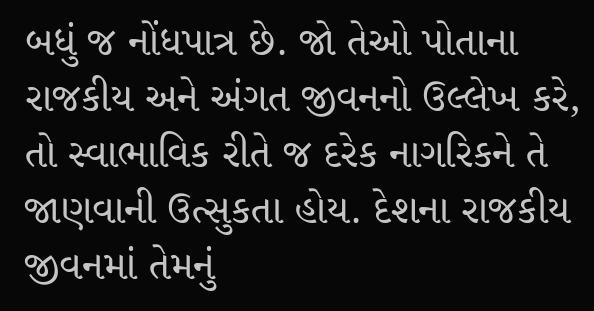બધું જ નોંધપાત્ર છે. જો તેઓ પોતાના રાજકીય અને અંગત જીવનનો ઉલ્લેખ કરે, તો સ્વાભાવિક રીતે જ દરેક નાગરિકને તે જાણવાની ઉત્સુકતા હોય. દેશના રાજકીય જીવનમાં તેમનું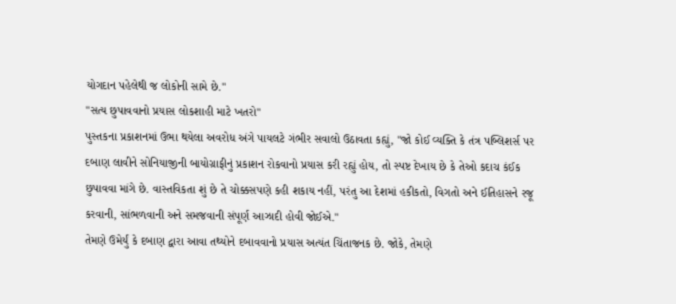યોગદાન પહેલેથી જ લોકોની સામે છે."
"સત્ય છુપાવવાનો પ્રયાસ લોકશાહી માટે ખતરો"
પુસ્તકના પ્રકાશનમાં ઉભા થયેલા અવરોધ અંગે પાયલટે ગંભીર સવાલો ઉઠાવતા કહ્યું, "જો કોઈ વ્યક્તિ કે તંત્ર પબ્લિશર્સ પર દબાણ લાવીને સોનિયાજીની બાયોગ્રાફીનું પ્રકાશન રોકવાનો પ્રયાસ કરી રહ્યું હોય, તો સ્પષ્ટ દેખાય છે કે તેઓ કદાચ કંઈક છુપાવવા માંગે છે. વાસ્તવિકતા શું છે તે ચોક્કસપણે કહી શકાય નહીં, પરંતુ આ દેશમાં હકીકતો, વિગતો અને ઈતિહાસને રજૂ કરવાની, સાંભળવાની અને સમજવાની સંપૂર્ણ આઝાદી હોવી જોઈએ."
તેમણે ઉમેર્યું કે દબાણ દ્વારા આવા તથ્યોને દબાવવાનો પ્રયાસ અત્યંત ચિંતાજનક છે. જોકે, તેમણે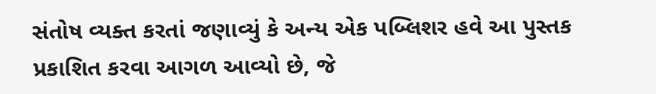સંતોષ વ્યક્ત કરતાં જણાવ્યું કે અન્ય એક પબ્લિશર હવે આ પુસ્તક પ્રકાશિત કરવા આગળ આવ્યો છે, જે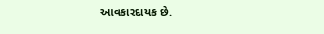આવકારદાયક છે.